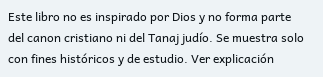Este libro no es inspirado por Dios y no forma parte del canon cristiano ni del Tanaj judío. Se muestra solo con fines históricos y de estudio. Ver explicación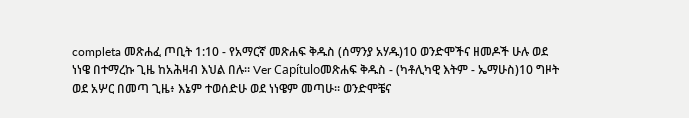completa መጽሐፈ ጦቢት 1:10 - የአማርኛ መጽሐፍ ቅዱስ (ሰማንያ አሃዱ)10 ወንድሞችና ዘመዶች ሁሉ ወደ ነነዌ በተማረኩ ጊዜ ከአሕዛብ እህል በሉ። Ver Capítuloመጽሐፍ ቅዱስ - (ካቶሊካዊ እትም - ኤማሁስ)10 ግዞት ወደ አሦር በመጣ ጊዜ፥ እኔም ተወሰድሁ ወደ ነነዌም መጣሁ። ወንድሞቼና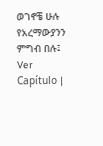ወገኖቼ ሁሉ የአረማውያንን ምግብ በሉ፤ Ver Capítulo |